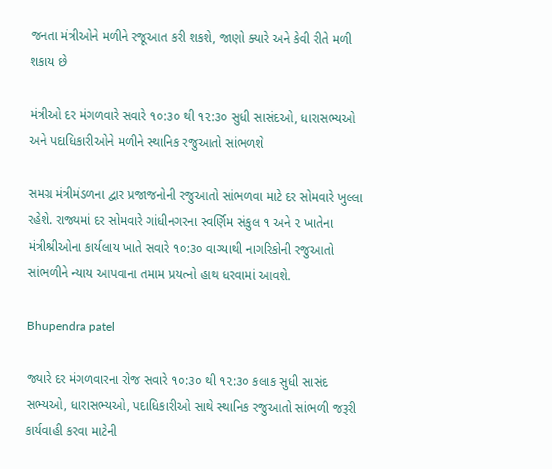જનતા મંત્રીઓને મળીને રજૂઆત કરી શકશે, જાણો ક્યારે અને કેવી રીતે મળી શકાય છે

મંત્રીઓ દર મંગળવારે સવારે ૧૦:૩૦ થી ૧૨:૩૦ સુધી સાસંદઓ, ધારાસભ્યઓ અને પદાધિકારીઓને મળીને સ્થાનિક રજુઆતો સાંભળશે

સમગ્ર મંત્રીમંડળના દ્વાર પ્રજાજનોની રજુઆતો સાંભળવા માટે દર સોમવારે ખુલ્લા રહેશે. રાજ્યમાં દર સોમવારે ગાંધીનગરના સ્વર્ણિમ સંકુલ ૧ અને ૨ ખાતેના મંત્રીશ્રીઓના કાર્યલાય ખાતે સવારે ૧૦:૩૦ વાગ્યાથી નાગરિકોની રજુઆતો સાંભળીને ન્યાય આપવાના તમામ પ્રયત્નો હાથ ધરવામાં આવશે.

Bhupendra patel

જ્યારે દર મંગળવારના રોજ સવારે ૧૦:૩૦ થી ૧૨:૩૦ કલાક સુધી સાસંદ સભ્યઓ, ધારાસભ્યઓ, પદાધિકારીઓ સાથે સ્થાનિક રજુઆતો સાંભળી જરૂરી કાર્યવાહી કરવા માટેની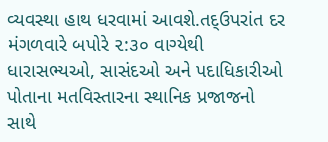વ્યવસ્થા હાથ ધરવામાં આવશે.તદ્ઉપરાંત દર મંગળવારે બપોરે ૨:૩૦ વાગ્યેથી ધારાસભ્યઓ, સાસંદઓ અને પદાધિકારીઓ પોતાના મતવિસ્તારના સ્થાનિક પ્રજાજનો સાથે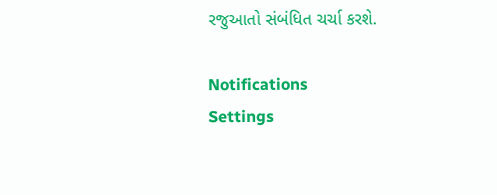રજુઆતો સંબંધિત ચર્ચા કરશે.

Notifications
Settings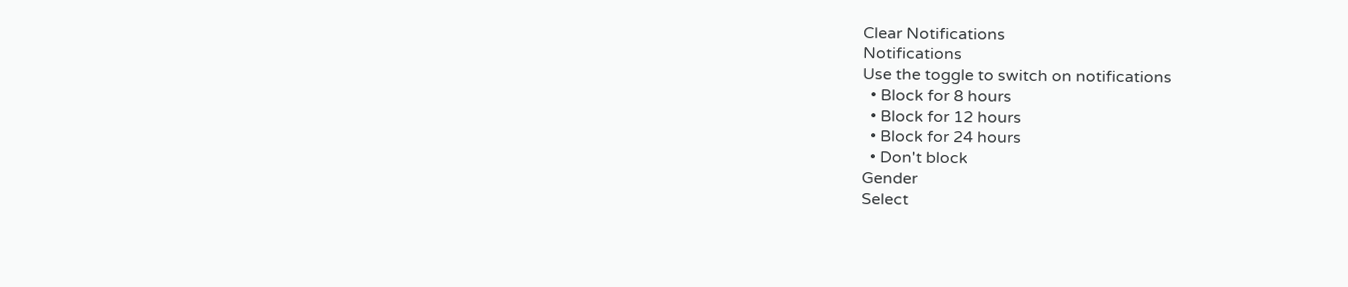Clear Notifications
Notifications
Use the toggle to switch on notifications
  • Block for 8 hours
  • Block for 12 hours
  • Block for 24 hours
  • Don't block
Gender
Select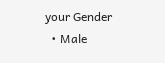your Gender
  • Male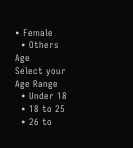• Female
  • Others
Age
Select your Age Range
  • Under 18
  • 18 to 25
  • 26 to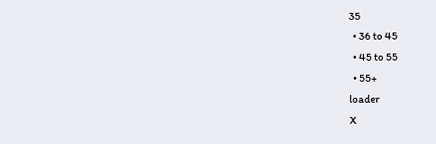35
  • 36 to 45
  • 45 to 55
  • 55+
loader
X